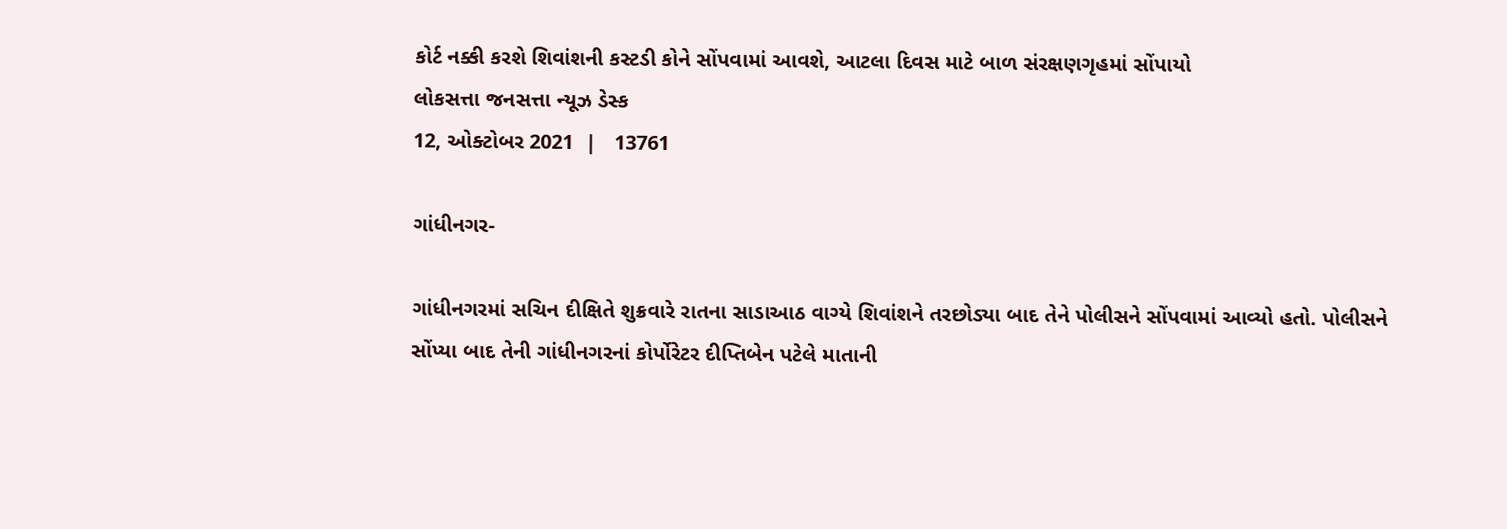કોર્ટ નક્કી કરશે શિવાંશની કસ્ટડી કોને સોંપવામાં આવશે, આટલા દિવસ માટે બાળ સંરક્ષણગૃહમાં સોંપાયો
લોકસત્તા જનસત્તા ન્યૂઝ ડેસ્ક
12, ઓક્ટોબર 2021  |   13761

ગાંધીનગર-

ગાંધીનગરમાં સચિન દીક્ષિતે શુક્રવારે રાતના સાડાઆઠ વાગ્યે શિવાંશને તરછોડ્યા બાદ તેને પોલીસને સોંપવામાં આવ્યો હતો. પોલીસને સોંપ્યા બાદ તેની ગાંધીનગરનાં કોર્પોરેટર દીપ્તિબેન પટેલે માતાની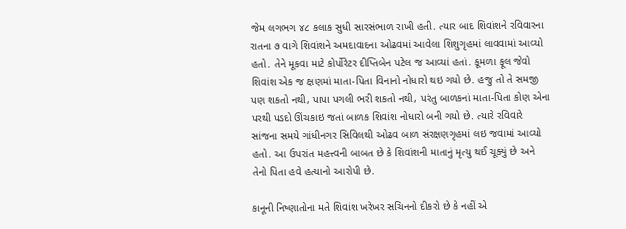જેમ લગભગ ૪૮ કલાક સુધી સારસંભાળ રાખી હતી. ત્યાર બાદ શિવાંશને રવિવારના રાતના ૭ વાગે શિવાંશને અમદાવાદના ઓઢવમાં આવેલા શિશુગૃહમાં લાવવામાં આવ્યો હતો. તેને મૂકવા માટે કોર્પોરેટર દીપ્તિબેન પટેલ જ આવ્યાં હતાં. કૂમળા ફૂલ જેવો શિવાંશ એક જ ક્ષણમાં માતા-પિતા વિનાનો નોધારો થઇ ગયો છે. હજુ તો તે સમજી પણ શકતો નથી, પાપા પગલી ભરી શકતો નથી, પરંતુ બાળકનાં માતા-પિતા કોણ એના પરથી પડદો ઊંચકાઇ જતાં બાળક શિવાંશ નોધારો બની ગયો છે. ત્યારે રવિવારે સાંજના સમયે ગાંધીનગર સિવિલથી ઓઢવ બાળ સંરક્ષણગૃહમાં લઇ જવામાં આવ્યો હતો. આ ઉપરાંત મહત્ત્વની બાબત છે કે શિવાંશની માતાનું મૃત્યુ થઈ ચૂક્યું છે અને તેનો પિતા હવે હત્યાનો આરોપી છે.

કાનૂની નિષ્ણાતોના મતે શિવાંશ ખરેખર સચિનનો દીકરો છે કે નહીં એ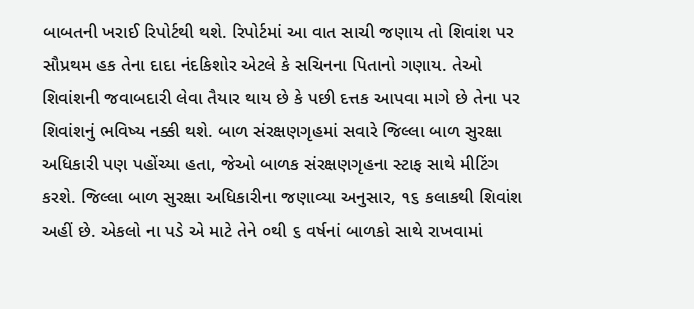બાબતની ખરાઈ રિપોર્ટથી થશે. રિપોર્ટમાં આ વાત સાચી જણાય તો શિવાંશ પર સૌપ્રથમ હક તેના દાદા નંદકિશોર એટલે કે સચિનના પિતાનો ગણાય. તેઓ શિવાંશની જવાબદારી લેવા તૈયાર થાય છે કે પછી દત્તક આપવા માગે છે તેના પર શિવાંશનું ભવિષ્ય નક્કી થશે. બાળ સંરક્ષણગૃહમાં સવારે જિલ્લા બાળ સુરક્ષા અધિકારી પણ પહોંચ્યા હતા, જેઓ બાળક સંરક્ષણગૃહના સ્ટાફ સાથે મીટિંગ કરશે. જિલ્લા બાળ સુરક્ષા અધિકારીના જણાવ્યા અનુસાર, ૧૬ કલાકથી શિવાંશ અહીં છે. એકલો ના પડે એ માટે તેને ૦થી ૬ વર્ષનાં બાળકો સાથે રાખવામાં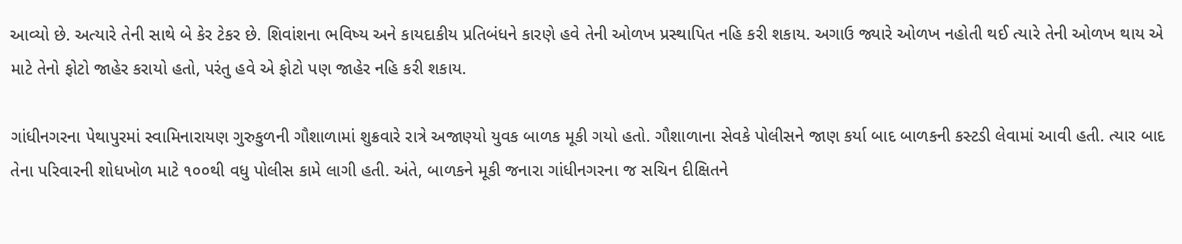આવ્યો છે. અત્યારે તેની સાથે બે કેર ટેકર છે. શિવાંશના ભવિષ્ય અને કાયદાકીય પ્રતિબંધને કારણે હવે તેની ઓળખ પ્રસ્થાપિત નહિ કરી શકાય. અગાઉ જ્યારે ઓળખ નહોતી થઈ ત્યારે તેની ઓળખ થાય એ માટે તેનો ફોટો જાહેર કરાયો હતો, પરંતુ હવે એ ફોટો પણ જાહેર નહિ કરી શકાય.

ગાંધીનગરના પેથાપુરમાં સ્વામિનારાયણ ગુરુકુળની ગૌશાળામાં શુક્રવારે રાત્રે અજાણ્યો યુવક બાળક મૂકી ગયો હતો. ગૌશાળાના સેવકે પોલીસને જાણ કર્યા બાદ બાળકની કસ્ટડી લેવામાં આવી હતી. ત્યાર બાદ તેના પરિવારની શોધખોળ માટે ૧૦૦થી વધુ પોલીસ કામે લાગી હતી. અંતે, બાળકને મૂકી જનારા ગાંધીનગરના જ સચિન દીક્ષિતને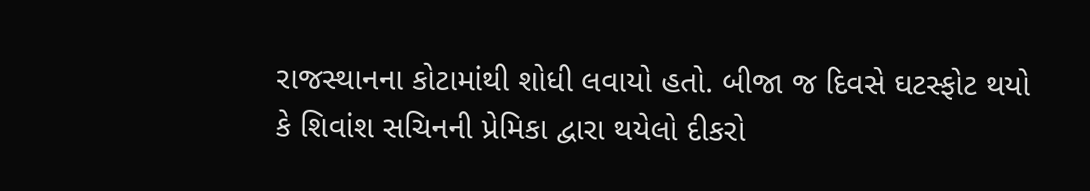રાજસ્થાનના કોટામાંથી શોધી લવાયો હતો. બીજા જ દિવસે ઘટસ્ફોટ થયો કે શિવાંશ સચિનની પ્રેમિકા દ્વારા થયેલો દીકરો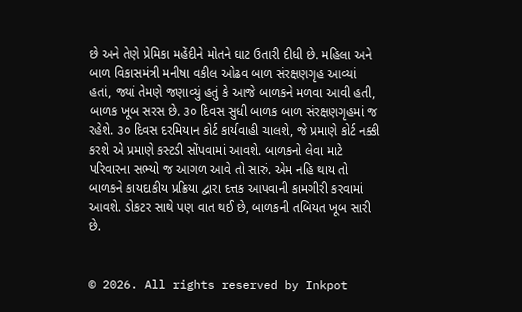છે અને તેણે પ્રેમિકા મહેંદીને મોતને ઘાટ ઉતારી દીધી છે. મહિલા અને બાળ વિકાસમંત્રી મનીષા વકીલ ઓઢવ બાળ સંરક્ષણગૃહ આવ્યાં હતાં, જ્યાં તેમણે જણાવ્યું હતું કે આજે બાળકને મળવા આવી હતી, બાળક ખૂબ સરસ છે. ૩૦ દિવસ સુધી બાળક બાળ સંરક્ષણગૃહમાં જ રહેશે. ૩૦ દિવસ દરમિયાન કોર્ટ કાર્યવાહી ચાલશે, જે પ્રમાણે કોર્ટ નક્કી કરશે એ પ્રમાણે કસ્ટડી સોંપવામાં આવશે. બાળકનો લેવા માટે પરિવારના સભ્યો જ આગળ આવે તો સારું. એમ નહિ થાય તો બાળકને કાયદાકીય પ્રક્રિયા દ્વારા દત્તક આપવાની કામગીરી કરવામાં આવશે. ડોકટર સાથે પણ વાત થઈ છે, બાળકની તબિયત ખૂબ સારી છે.


© 2026. All rights reserved by Inkpot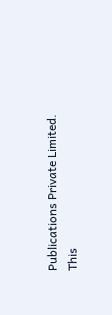Publications Private Limited.
This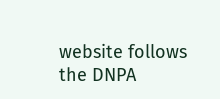website follows the DNPA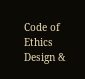Code of Ethics
Design &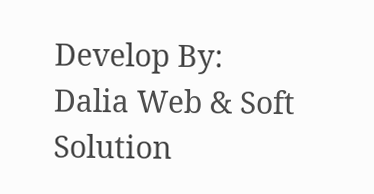Develop By:
Dalia Web & Soft Solution